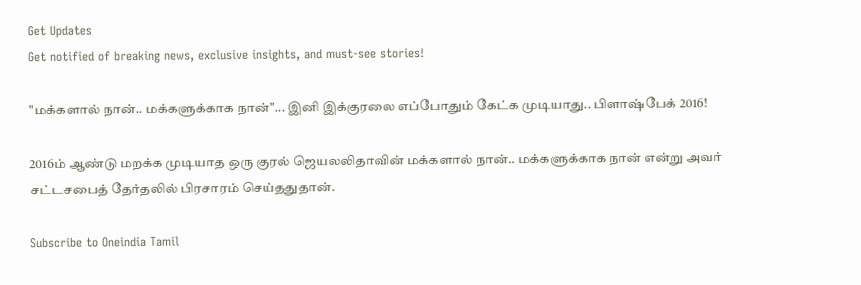Get Updates
Get notified of breaking news, exclusive insights, and must-see stories!

"மக்களால் நான்.. மக்களுக்காக நான்"... இனி இக்குரலை எப்போதும் கேட்க முடியாது.. பிளாஷ்பேக் 2016!

2016ம் ஆண்டு மறக்க முடியாத ஒரு குரல் ஜெயலலிதாவின் மக்களால் நான்.. மக்களுக்காக நான் என்று அவர் சட்டசபைத் தேர்தலில் பிரசாரம் செய்ததுதான்.

Subscribe to Oneindia Tamil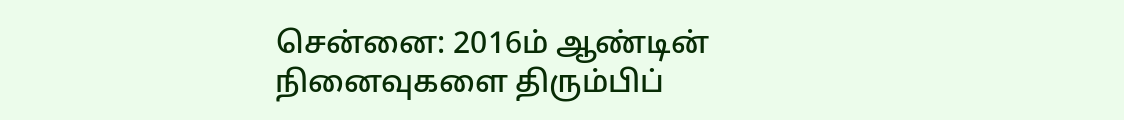சென்னை: 2016ம் ஆண்டின் நினைவுகளை திரும்பிப்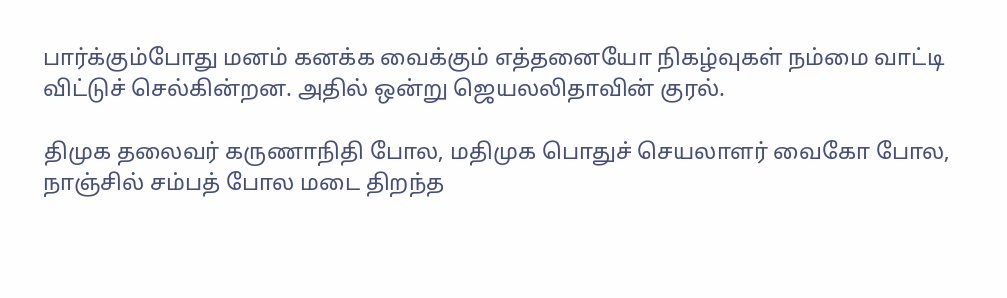பார்க்கும்போது மனம் கனக்க வைக்கும் எத்தனையோ நிகழ்வுகள் நம்மை வாட்டி விட்டுச் செல்கின்றன. அதில் ஒன்று ஜெயலலிதாவின் குரல்.

திமுக தலைவர் கருணாநிதி போல, மதிமுக பொதுச் செயலாளர் வைகோ போல, நாஞ்சில் சம்பத் போல மடை திறந்த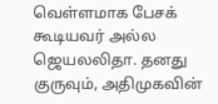வெள்ளமாக பேசக் கூடியவர் அல்ல ஜெயலலிதா. தனது குருவும், அதிமுகவின்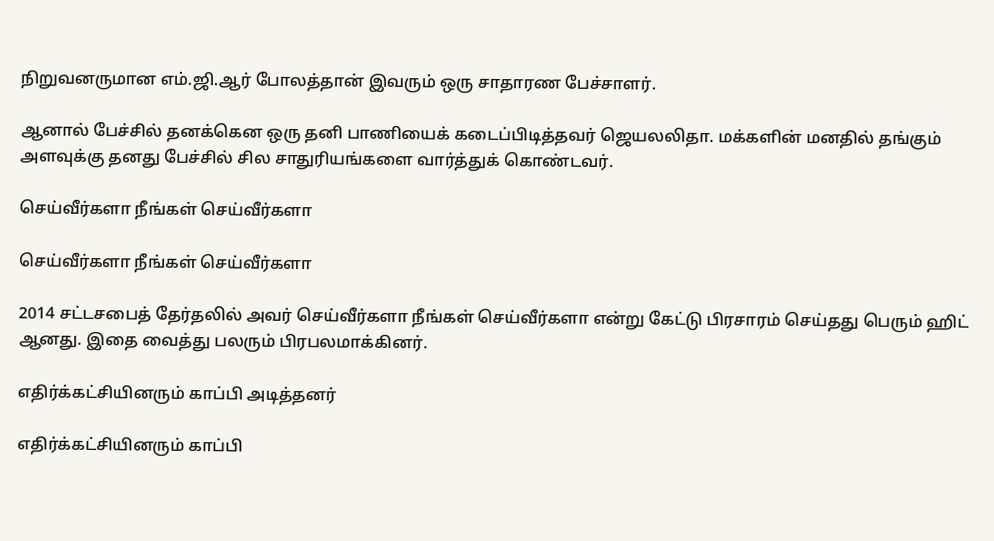நிறுவனருமான எம்.ஜி.ஆர் போலத்தான் இவரும் ஒரு சாதாரண பேச்சாளர்.

ஆனால் பேச்சில் தனக்கென ஒரு தனி பாணியைக் கடைப்பிடித்தவர் ஜெயலலிதா. மக்களின் மனதில் தங்கும் அளவுக்கு தனது பேச்சில் சில சாதுரியங்களை வார்த்துக் கொண்டவர்.

செய்வீர்களா நீங்கள் செய்வீர்களா

செய்வீர்களா நீங்கள் செய்வீர்களா

2014 சட்டசபைத் தேர்தலில் அவர் செய்வீர்களா நீங்கள் செய்வீர்களா என்று கேட்டு பிரசாரம் செய்தது பெரும் ஹிட் ஆனது. இதை வைத்து பலரும் பிரபலமாக்கினர்.

எதிர்க்கட்சியினரும் காப்பி அடித்தனர்

எதிர்க்கட்சியினரும் காப்பி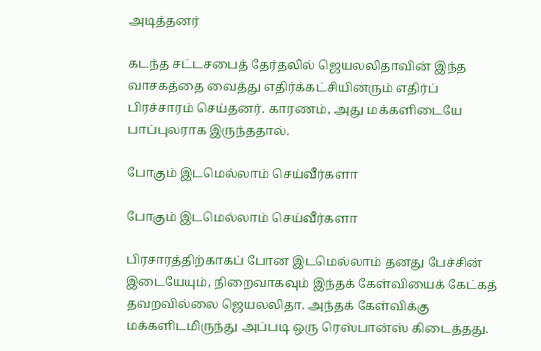அடித்தனர்

கடந்த சட்டசபைத் தேர்தலில் ஜெயலலிதாவின் இந்த வாசகத்தை வைத்து எதிர்க்கட்சியினரும் எதிர்ப் பிரச்சாரம் செய்தனர். காரணம், அது மக்களிடையே பாப்புலராக இருந்ததால்.

போகும் இடமெல்லாம் செய்வீர்களா

போகும் இடமெல்லாம் செய்வீர்களா

பிரசாரத்திற்காகப் போன இடமெல்லாம் தனது பேச்சின் இடையேயும், நிறைவாகவும் இந்தக் கேள்வியைக் கேட்கத் தவறவில்லை ஜெயலலிதா. அந்தக் கேள்விக்கு மக்களிடமிருந்து அப்படி ஒரு ரெஸ்பான்ஸ் கிடைத்தது.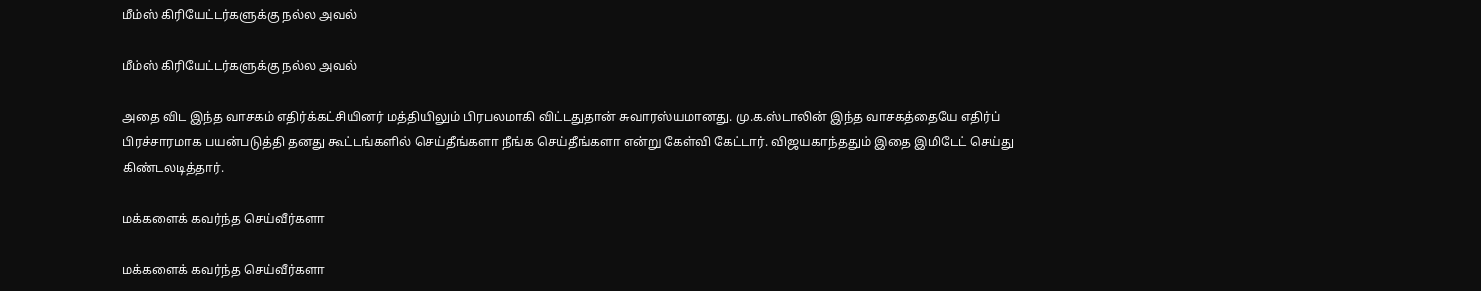மீம்ஸ் கிரியேட்டர்களுக்கு நல்ல அவல்

மீம்ஸ் கிரியேட்டர்களுக்கு நல்ல அவல்

அதை விட இந்த வாசகம் எதிர்க்கட்சியினர் மத்தியிலும் பிரபலமாகி விட்டதுதான் சுவாரஸ்யமானது. மு.க.ஸ்டாலின் இந்த வாசகத்தையே எதிர்ப் பிரச்சாரமாக பயன்படுத்தி தனது கூட்டங்களில் செய்தீங்களா நீங்க செய்தீங்களா என்று கேள்வி கேட்டார். விஜயகாந்ததும் இதை இமிடேட் செய்து கிண்டலடித்தார்.

மக்களைக் கவர்ந்த செய்வீர்களா

மக்களைக் கவர்ந்த செய்வீர்களா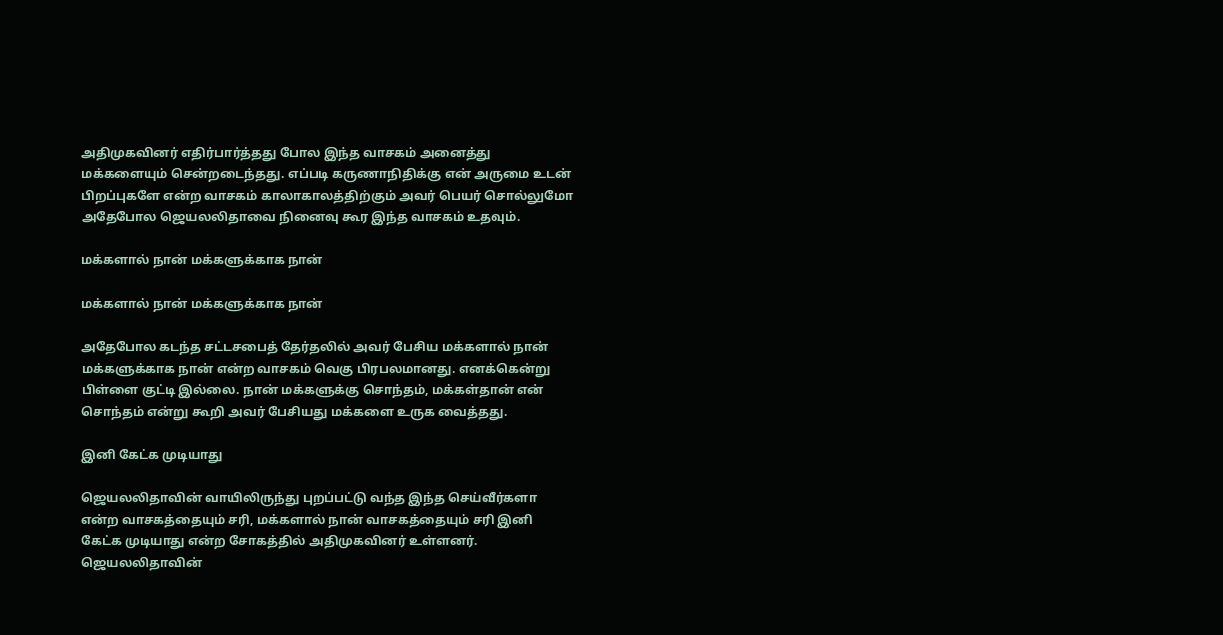அதிமுகவினர் எதிர்பார்த்தது போல இந்த வாசகம் அனைத்து மக்களையும் சென்றடைந்தது. எப்படி கருணாநிதிக்கு என் அருமை உடன் பிறப்புகளே என்ற வாசகம் காலாகாலத்திற்கும் அவர் பெயர் சொல்லுமோ அதேபோல ஜெயலலிதாவை நினைவு கூர இந்த வாசகம் உதவும்.

மக்களால் நான் மக்களுக்காக நான்

மக்களால் நான் மக்களுக்காக நான்

அதேபோல கடந்த சட்டசபைத் தேர்தலில் அவர் பேசிய மக்களால் நான் மக்களுக்காக நான் என்ற வாசகம் வெகு பிரபலமானது. எனக்கென்று பிள்ளை குட்டி இல்லை. நான் மக்களுக்கு சொந்தம், மக்கள்தான் என் சொந்தம் என்று கூறி அவர் பேசியது மக்களை உருக வைத்தது.

இனி கேட்க முடியாது

ஜெயலலிதாவின் வாயிலிருந்து புறப்பட்டு வந்த இந்த செய்வீர்களா என்ற வாசகத்தையும் சரி, மக்களால் நான் வாசகத்தையும் சரி இனி கேட்க முடியாது என்ற சோகத்தில் அதிமுகவினர் உள்ளனர். ஜெயலலிதாவின்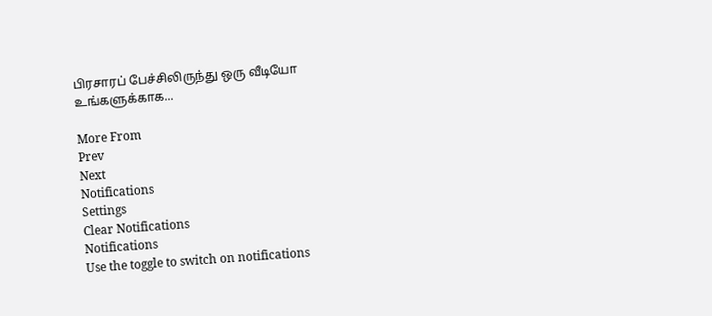பிரசாரப் பேச்சிலிருந்து ஒரு வீடியோ உங்களுக்காக...

More From
Prev
Next
Notifications
Settings
Clear Notifications
Notifications
Use the toggle to switch on notifications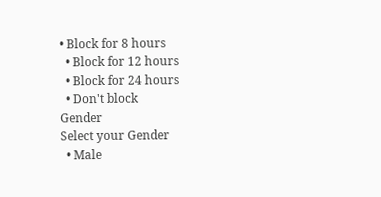• Block for 8 hours
  • Block for 12 hours
  • Block for 24 hours
  • Don't block
Gender
Select your Gender
  • Male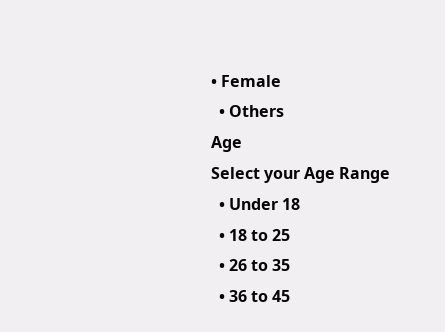• Female
  • Others
Age
Select your Age Range
  • Under 18
  • 18 to 25
  • 26 to 35
  • 36 to 45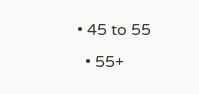• 45 to 55
  • 55+